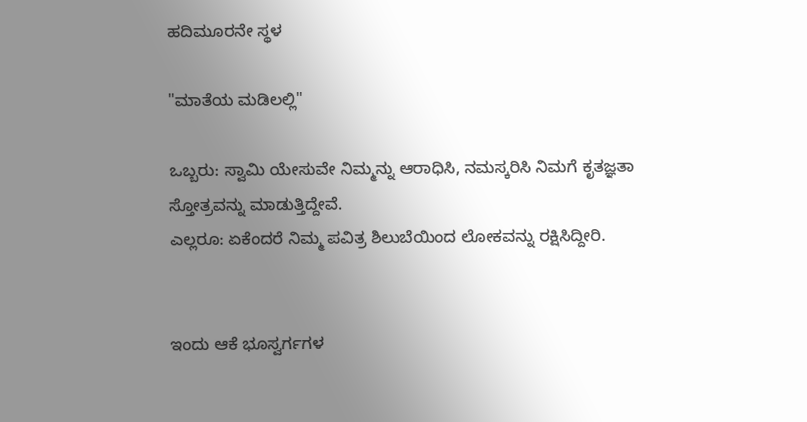ಹದಿಮೂರನೇ ಸ್ಥಳ

"ಮಾತೆಯ ಮಡಿಲಲ್ಲಿ"

ಒಬ್ಬರು: ಸ್ವಾಮಿ ಯೇಸುವೇ ನಿಮ್ಮನ್ನು ಆರಾಧಿಸಿ, ನಮಸ್ಕರಿಸಿ ನಿಮಗೆ ಕೃತಜ್ಞತಾ ಸ್ತೋತ್ರವನ್ನು ಮಾಡುತ್ತಿದ್ದೇವೆ.
ಎಲ್ಲರೂ: ಏಕೆಂದರೆ ನಿಮ್ಮ ಪವಿತ್ರ ಶಿಲುಬೆಯಿಂದ ಲೋಕವನ್ನು ರಕ್ಷಿಸಿದ್ದೀರಿ.


ಇಂದು ಆಕೆ ಭೂಸ್ವರ್ಗಗಳ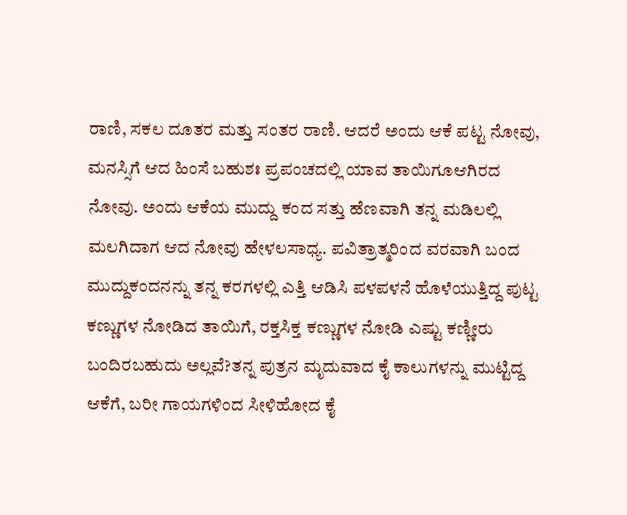ರಾಣಿ, ಸಕಲ ದೂತರ ಮತ್ತು ಸಂತರ ರಾಣಿ. ಆದರೆ ಅಂದು ಆಕೆ ಪಟ್ಟ ನೋವು, ಮನಸ್ಸಿಗೆ ಆದ ಹಿಂಸೆ ಬಹುಶಃ ಪ್ರಪಂಚದಲ್ಲಿ ಯಾವ ತಾಯಿಗೂಆಗಿರದ ನೋವು. ಅಂದು ಆಕೆಯ ಮುದ್ದು ಕಂದ ಸತ್ತು ಹೆಣವಾಗಿ ತನ್ನ ಮಡಿಲಲ್ಲಿ ಮಲಗಿದಾಗ ಆದ ನೋವು ಹೇಳಲಸಾಧ್ಯ. ಪವಿತ್ರಾತ್ಮರಿಂದ ವರವಾಗಿ ಬಂದ ಮುದ್ದುಕಂದನನ್ನು ತನ್ನ ಕರಗಳಲ್ಲಿ ಎತ್ತಿ ಆಡಿಸಿ ಪಳಪಳನೆ ಹೊಳೆಯುತ್ತಿದ್ದ ಪುಟ್ಟ ಕಣ್ಣುಗಳ ನೋಡಿದ ತಾಯಿಗೆ, ರಕ್ತಸಿಕ್ತ ಕಣ್ಣುಗಳ ನೋಡಿ ಎಷ್ಟು ಕಣ್ಣೀರು ಬಂದಿರಬಹುದು ಅಲ್ಲವೆ?ತನ್ನ ಪುತ್ರನ ಮೃದುವಾದ ಕೈ ಕಾಲುಗಳನ್ನು ಮುಟ್ಟಿದ್ದ ಆಕೆಗೆ, ಬರೀ ಗಾಯಗಳಿಂದ ಸೀಳಿಹೋದ ಕೈ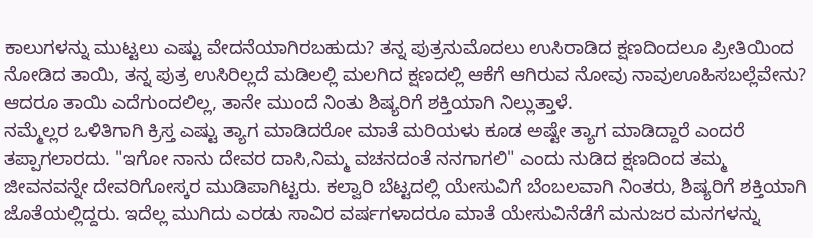ಕಾಲುಗಳನ್ನು ಮುಟ್ಟಲು ಎಷ್ಟು ವೇದನೆಯಾಗಿರಬಹುದು? ತನ್ನ ಪುತ್ರನುಮೊದಲು ಉಸಿರಾಡಿದ ಕ್ಷಣದಿಂದಲೂ ಪ್ರೀತಿಯಿಂದ ನೋಡಿದ ತಾಯಿ, ತನ್ನ ಪುತ್ರ ಉಸಿರಿಲ್ಲದೆ ಮಡಿಲಲ್ಲಿ ಮಲಗಿದ ಕ್ಷಣದಲ್ಲಿ ಆಕೆಗೆ ಆಗಿರುವ ನೋವು ನಾವುಊಹಿಸಬಲ್ಲೆವೇನು? ಆದರೂ ತಾಯಿ ಎದೆಗುಂದಲಿಲ್ಲ, ತಾನೇ ಮುಂದೆ ನಿಂತು ಶಿಷ್ಯರಿಗೆ ಶಕ್ತಿಯಾಗಿ ನಿಲ್ಲುತ್ತಾಳೆ.
ನಮ್ಮೆಲ್ಲರ ಒಳಿತಿಗಾಗಿ ಕ್ರಿಸ್ತ ಎಷ್ಟು ತ್ಯಾಗ ಮಾಡಿದರೋ ಮಾತೆ ಮರಿಯಳು ಕೂಡ ಅಷ್ಟೇ ತ್ಯಾಗ ಮಾಡಿದ್ದಾರೆ ಎಂದರೆ ತಪ್ಪಾಗಲಾರದು. "ಇಗೋ ನಾನು ದೇವರ ದಾಸಿ,ನಿಮ್ಮ ವಚನದಂತೆ ನನಗಾಗಲಿ" ಎಂದು ನುಡಿದ ಕ್ಷಣದಿಂದ ತಮ್ಮ ಜೀವನವನ್ನೇ ದೇವರಿಗೋಸ್ಕರ ಮುಡಿಪಾಗಿಟ್ಟರು. ಕಲ್ವಾರಿ ಬೆಟ್ಟದಲ್ಲಿ ಯೇಸುವಿಗೆ ಬೆಂಬಲವಾಗಿ ನಿಂತರು, ಶಿಷ್ಯರಿಗೆ ಶಕ್ತಿಯಾಗಿ ಜೊತೆಯಲ್ಲಿದ್ದರು. ಇದೆಲ್ಲ ಮುಗಿದು ಎರಡು ಸಾವಿರ ವರ್ಷಗಳಾದರೂ ಮಾತೆ ಯೇಸುವಿನೆಡೆಗೆ ಮನುಜರ ಮನಗಳನ್ನು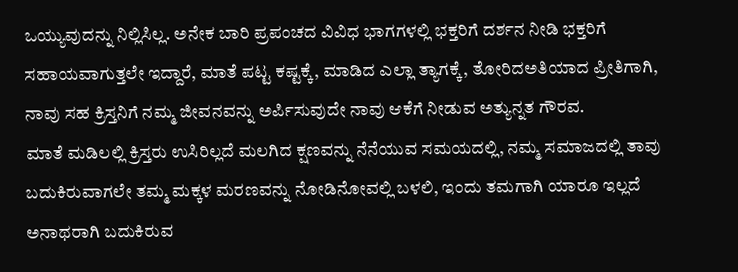ಒಯ್ಯುವುದನ್ನು ನಿಲ್ಲಿಸಿಲ್ಲ. ಅನೇಕ ಬಾರಿ ಪ್ರಪಂಚದ ವಿವಿಧ ಭಾಗಗಳಲ್ಲಿ ಭಕ್ತರಿಗೆ ದರ್ಶನ ನೀಡಿ ಭಕ್ತರಿಗೆ ಸಹಾಯವಾಗುತ್ತಲೇ ಇದ್ದಾರೆ, ಮಾತೆ ಪಟ್ಟ ಕಷ್ಟಕ್ಕೆ, ಮಾಡಿದ ಎಲ್ಲಾ ತ್ಯಾಗಕ್ಕೆ, ತೋರಿದಅತಿಯಾದ ಪ್ರೀತಿಗಾಗಿ, ನಾವು ಸಹ ಕ್ರಿಸ್ತನಿಗೆ ನಮ್ಮ ಜೀವನವನ್ನು ಅರ್ಪಿಸುವುದೇ ನಾವು ಆಕೆಗೆ ನೀಡುವ ಅತ್ಯುನ್ನತ ಗೌರವ.
ಮಾತೆ ಮಡಿಲಲ್ಲಿ ಕ್ರಿಸ್ತರು ಉಸಿರಿಲ್ಲದೆ ಮಲಗಿದ ಕ್ಷಣವನ್ನು ನೆನೆಯುವ ಸಮಯದಲ್ಲಿ, ನಮ್ಮ ಸಮಾಜದಲ್ಲಿ ತಾವು ಬದುಕಿರುವಾಗಲೇ ತಮ್ಮ ಮಕ್ಕಳ ಮರಣವನ್ನು ನೋಡಿನೋವಲ್ಲಿ ಬಳಲಿ, ಇಂದು ತಮಗಾಗಿ ಯಾರೂ ಇಲ್ಲದೆ ಅನಾಥರಾಗಿ ಬದುಕಿರುವ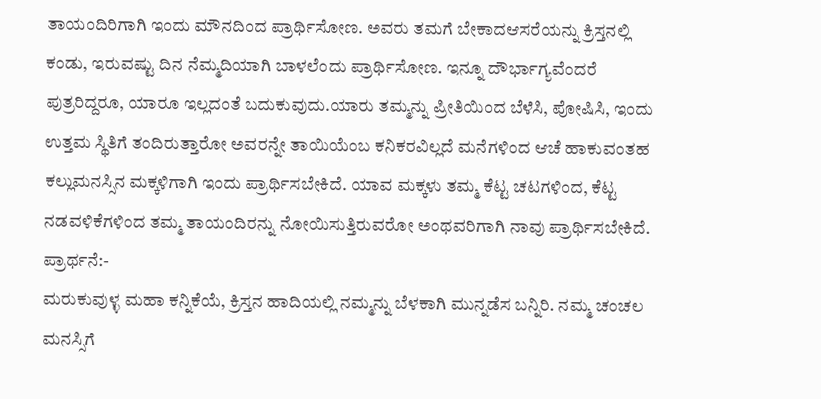ತಾಯಂದಿರಿಗಾಗಿ ಇಂದು ಮೌನದಿಂದ ಪ್ರಾರ್ಥಿಸೋಣ. ಅವರು ತಮಗೆ ಬೇಕಾದಆಸರೆಯನ್ನು ಕ್ರಿಸ್ತನಲ್ಲಿ ಕಂಡು, ಇರುವಷ್ಟು ದಿನ ನೆಮ್ಮದಿಯಾಗಿ ಬಾಳಲೆಂದು ಪ್ರಾರ್ಥಿಸೋಣ. ಇನ್ನೂ ದೌರ್ಭಾಗ್ಯವೆಂದರೆ ಪುತ್ರರಿದ್ದರೂ, ಯಾರೂ ಇಲ್ಲದಂತೆ ಬದುಕುವುದು.ಯಾರು ತಮ್ಮನ್ನು ಪ್ರೀತಿಯಿಂದ ಬೆಳೆಸಿ, ಪೋಷಿಸಿ, ಇಂದು ಉತ್ತಮ ಸ್ಥಿತಿಗೆ ತಂದಿರುತ್ತಾರೋ ಅವರನ್ನೇ ತಾಯಿಯೆಂಬ ಕನಿಕರವಿಲ್ಲದೆ ಮನೆಗಳಿಂದ ಆಚೆ ಹಾಕುವಂತಹ ಕಲ್ಲುಮನಸ್ಸಿನ ಮಕ್ಕಳಿಗಾಗಿ ಇಂದು ಪ್ರಾರ್ಥಿಸಬೇಕಿದೆ. ಯಾವ ಮಕ್ಕಳು ತಮ್ಮ ಕೆಟ್ಟ ಚಟಗಳಿಂದ, ಕೆಟ್ಟ ನಡವಳಿಕೆಗಳಿಂದ ತಮ್ಮ ತಾಯಂದಿರನ್ನು ನೋಯಿಸುತ್ತಿರುವರೋ ಅಂಥವರಿಗಾಗಿ ನಾವು ಪ್ರಾರ್ಥಿಸಬೇಕಿದೆ.
ಪ್ರಾರ್ಥನೆ:-
ಮರುಕುವುಳ್ಳ ಮಹಾ ಕನ್ನಿಕೆಯೆ, ಕ್ರಿಸ್ತನ ಹಾದಿಯಲ್ಲಿ ನಮ್ಮನ್ನು ಬೆಳಕಾಗಿ ಮುನ್ನಡೆಸ ಬನ್ನಿರಿ. ನಮ್ಮ ಚಂಚಲ ಮನಸ್ಸಿಗೆ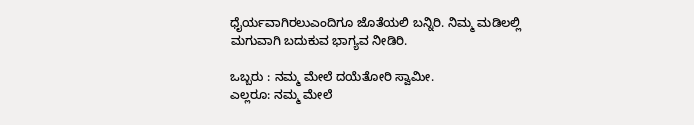ಧೈರ್ಯವಾಗಿರಲುಎಂದಿಗೂ ಜೊತೆಯಲಿ ಬನ್ನಿರಿ. ನಿಮ್ಮ ಮಡಿಲಲ್ಲಿ ಮಗುವಾಗಿ ಬದುಕುವ ಭಾಗ್ಯವ ನೀಡಿರಿ.

ಒಬ್ಬರು : ನಮ್ಮ ಮೇಲೆ ದಯೆತೋರಿ ಸ್ವಾಮೀ.
ಎಲ್ಲರೂ: ನಮ್ಮ ಮೇಲೆ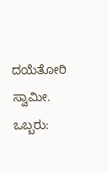ದಯೆತೋರಿ ಸ್ವಾಮೀ.
ಒಬ್ಬರು: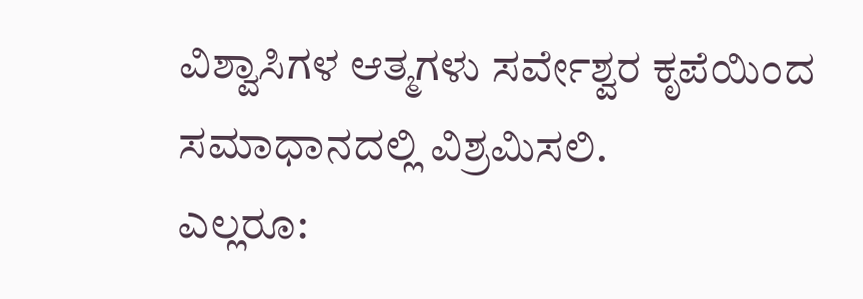ವಿಶ್ವಾಸಿಗಳ ಆತ್ಮಗಳು ಸರ್ವೇಶ್ವರ ಕೃಪೆಯಿಂದ ಸಮಾಧಾನದಲ್ಲಿ ವಿಶ್ರಮಿಸಲಿ.
ಎಲ್ಲರೂ: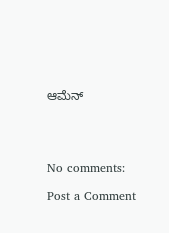ಆಮೆನ್




No comments:

Post a Comment